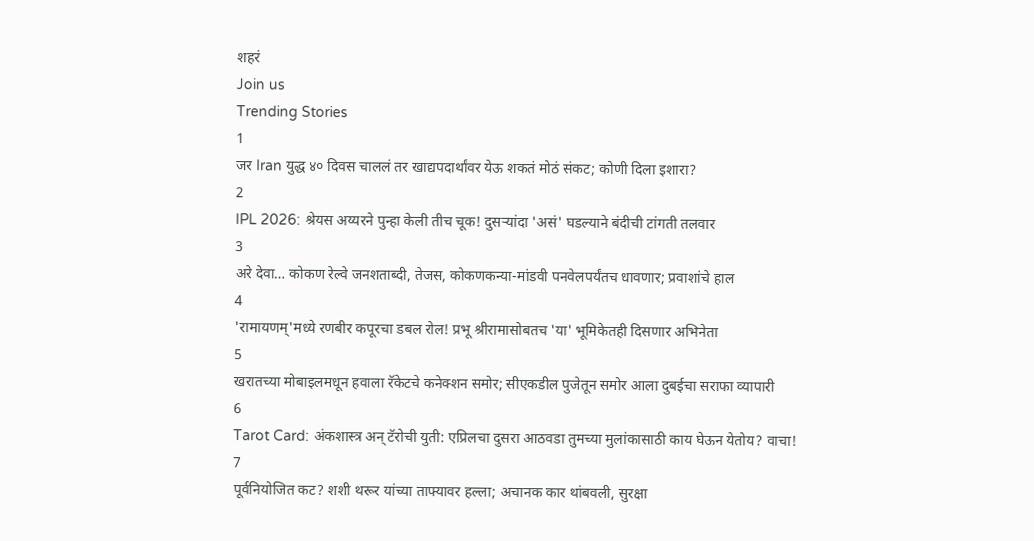शहरं
Join us
Trending Stories
1
जर Iran युद्ध ४० दिवस चाललं तर खाद्यपदार्थांवर येऊ शकतं मोठं संकट; कोणी दिला इशारा?
2
IPL 2026: श्रेयस अय्यरने पुन्हा केली तीच चूक! दुसऱ्यांदा 'असं' घडल्याने बंदीची टांगती तलवार
3
अरे देवा… कोकण रेल्वे जनशताब्दी, तेजस, कोकणकन्या-मांडवी पनवेलपर्यंतच धावणार; प्रवाशांचे हाल
4
'रामायणम्'मध्ये रणबीर कपूरचा डबल रोल! प्रभू श्रीरामासोबतच 'या' भूमिकेतही दिसणार अभिनेता
5
खरातच्या मोबाइलमधून हवाला रॅकेटचे कनेक्शन समोर; सीएकडील पुजेतून समोर आला दुबईचा सराफा व्यापारी
6
Tarot Card: अंकशास्त्र अन् टॅरोची युती: एप्रिलचा दुसरा आठवडा तुमच्या मुलांकासाठी काय घेऊन येतोय? वाचा!
7
पूर्वनियोजित कट? शशी थरूर यांच्या ताफ्यावर हल्ला; अचानक कार थांबवली, सुरक्षा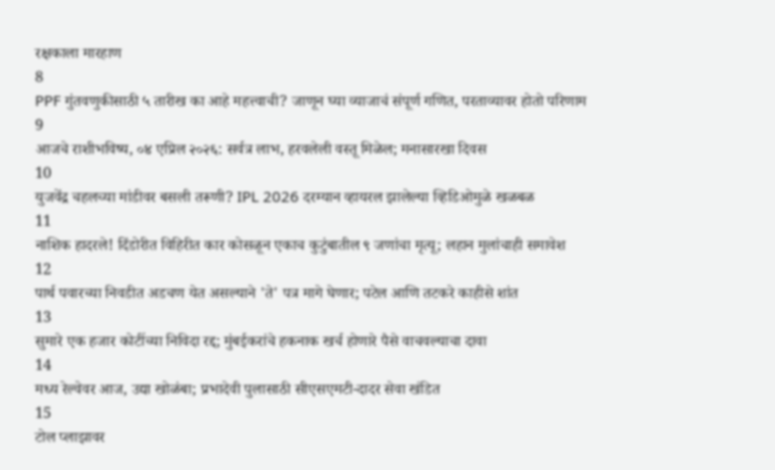रक्षकाला मारहाण
8
PPF गुंतवणुकीसाठी ५ तारीख का आहे महत्त्वाची? जाणून घ्या व्याजाचं संपूर्ण गणित, परताव्यावर होतो परिणाम
9
आजचे राशीभविष्य, ०४ एप्रिल २०२६: सर्वत्र लाभ, हरवलेली वस्तू मिळेल; मनासारखा दिवस
10
युजवेंद्र चहलच्या मांडीवर बसली तरूणी? IPL 2026 दरम्यान व्हायरल झालेल्या व्हिडिओमुळे खळबळ
11
नाशिक हादरले! दिंडोरीत विहिरीत कार कोसळून एकाच कुटुंबातील ९ जणांचा मृत्यू; लहान मुलांचाही समावेश
12
पार्थ पवारच्या निवडीत अडचण येत असल्याने 'ते' पत्र मागे घेणार; पटेल आणि तटकरे काहीसे शांत
13
सुमारे एक हजार कोटींच्या निविदा रद्द; मुंबईकरांचे हकनाक खर्च होणारे पैसे वाचवल्याचा दावा
14
मध्य रेल्वेवर आज, उद्या खोळंबा; प्रभादेवी पुलासाठी सीएसएमटी-दादर सेवा खंडित
15
टोल प्लाझावर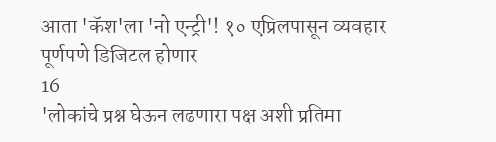आता 'कॅश'ला 'नो एन्ट्री'! १० एप्रिलपासून व्यवहार पूर्णपणे डिजिटल होणार
16
'लोकांचे प्रश्न घेऊन लढणारा पक्ष अशी प्रतिमा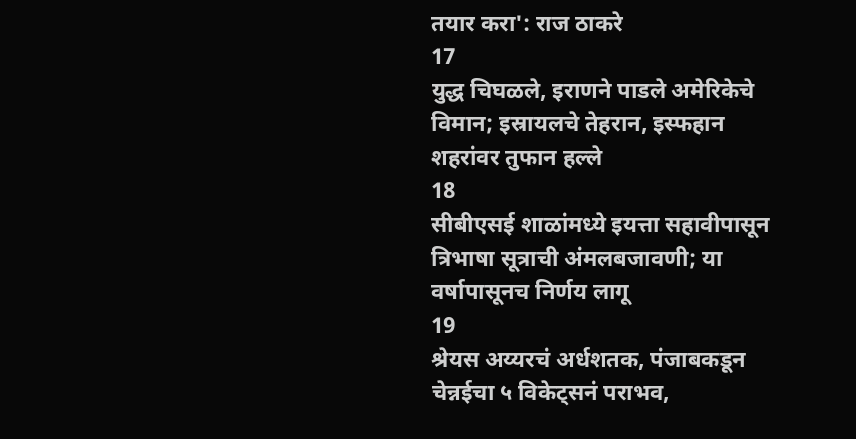तयार करा': राज ठाकरे
17
युद्ध चिघळले, इराणने पाडले अमेरिकेचे विमान; इस्रायलचे तेहरान, इस्फहान शहरांवर तुफान हल्ले
18
सीबीएसई शाळांमध्ये इयत्ता सहावीपासून त्रिभाषा सूत्राची अंमलबजावणी; या वर्षापासूनच निर्णय लागू
19
श्रेयस अय्यरचं अर्धशतक, पंजाबकडून चेन्नईचा ५ विकेट्सनं पराभव,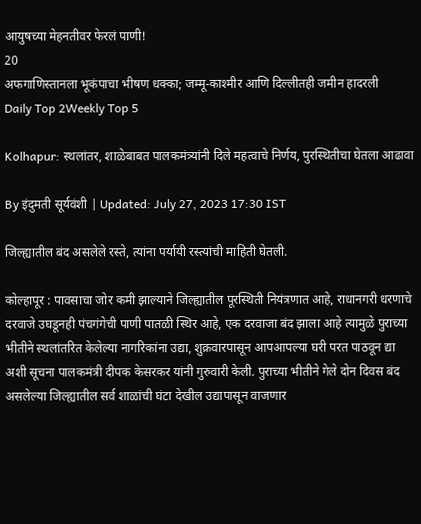आयुषच्या मेहनतीवर फेरलं पाणी!
20
अफगाणिस्तानला भूकंपाचा भीषण धक्का; जम्मू-काश्मीर आणि दिल्लीतही जमीन हादरली
Daily Top 2Weekly Top 5

Kolhapur: स्थलांतर, शाळेबाबत पालकमंत्र्यांनी दिले महत्वाचे निर्णय, पुरस्थितीचा घेतला आढावा

By इंदुमती सूर्यवंशी | Updated: July 27, 2023 17:30 IST

जिल्ह्यातील बंद असलेले रस्ते, त्यांना पर्यायी रस्त्यांची माहिती घेतली.

कोल्हापूर : पावसाचा जोर कमी झाल्याने जिल्ह्यातील पूरस्थिती नियंत्रणात आहे, राधानगरी धरणाचे दरवाजे उघडूनही पंचगंगेची पाणी पातळी स्थिर आहे, एक दरवाजा बंद झाला आहे त्यामुळे पुराच्या भीतीने स्थलांतरित केलेल्या नागरिकांना उद्या, शुक्रवारपासून आपआपल्या घरी परत पाठवून द्या अशी सूचना पालकमंत्री दीपक केसरकर यांनी गुरुवारी केली. पुराच्या भीतीने गेले दोन दिवस बंद असलेल्या जिल्ह्यातील सर्व शाळांची घंटा देखील उद्यापासून वाजणार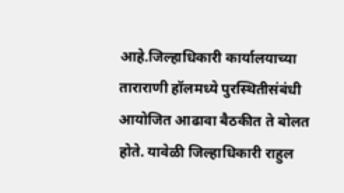आहे.जिल्हाधिकारी कार्यालयाच्या ताराराणी हॉलमध्ये पुरस्थितीसंबंधी आयोजित आढावा बैठकीत ते बोलत होते. यावेळी जिल्हाधिकारी राहुल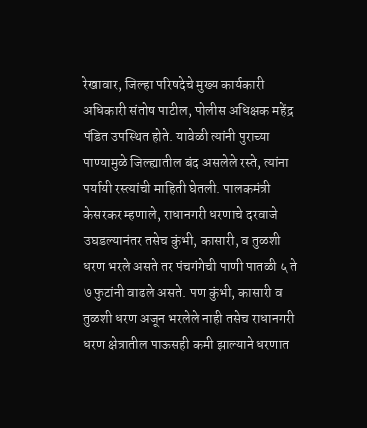रेखावार, जिल्हा परिषदेचे मुख्य कार्यकारी अधिकारी संतोष पाटील, पोलीस अधिक्षक महेंद्र पंडित उपस्थित होते. यावेळी त्यांनी पुराच्या पाण्यामुळे जिल्ह्यातील बंद असलेले रस्ते, त्यांना पर्यायी रस्त्यांची माहिती घेतली. पालकमंत्री केसरकर म्हणाले, राधानगरी धरणाचे दरवाजे उघडल्यानंतर तसेच कुंभी, कासारी, व तुळशी धरण भरले असते तर पंचगंगेची पाणी पातळी ५ ते ७ फुटांनी वाढले असते. पण कुंभी, कासारी व तुळशी धरण अजून भरलेले नाही तसेच राधानगरी धरण क्षेत्रातील पाऊसही कमी झाल्याने धरणात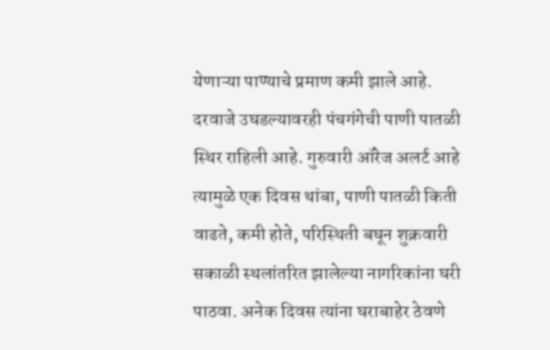येणाऱ्या पाण्याचे प्रमाण कमी झाले आहे. दरवाजे उघडल्यावरही पंचगंगेची पाणी पातळी स्थिर राहिली आहे. गुरुवारी ऑरेज अलर्ट आहे त्यामुळे एक दिवस थांबा, पाणी पातळी किती वाढते, कमी होते, परिस्थिती बघून शुक्रवारी सकाळी स्थलांतरित झालेल्या नागरिकांना घरी पाठवा. अनेक दिवस त्यांना घराबाहेर ठेवणे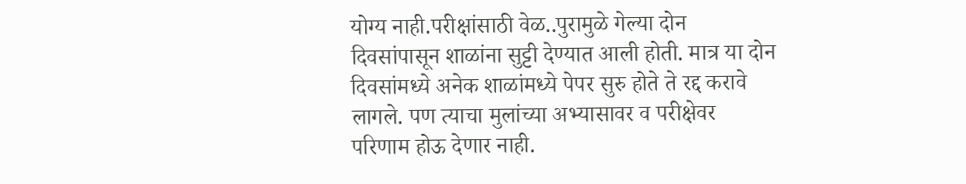योग्य नाही.परीक्षांसाठी वेळ..पुरामुळे गेल्या दोन दिवसांपासून शाळांना सुट्टी देण्यात आली होती. मात्र या दोन दिवसांमध्ये अनेक शाळांमध्ये पेपर सुरु होते ते रद्द करावे लागले. पण त्याचा मुलांच्या अभ्यासावर व परीक्षेवर परिणाम होऊ देणार नाही.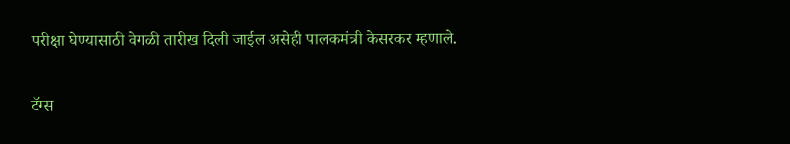परीक्षा घेण्यासाठी वेगळी तारीख दिली जाईल असेही पालकमंत्री केसरकर म्हणाले.

टॅग्स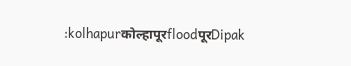:kolhapurकोल्हापूरfloodपूरDipak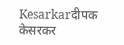Kesarkarदीपक केसरकर